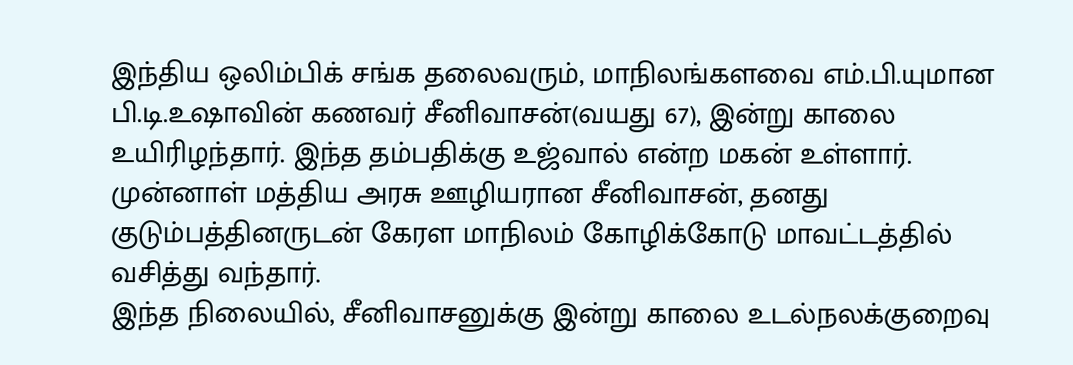இந்திய ஒலிம்பிக் சங்க தலைவரும், மாநிலங்களவை எம்.பி.யுமான பி.டி.உஷாவின் கணவர் சீனிவாசன்(வயது 67), இன்று காலை உயிரிழந்தார். இந்த தம்பதிக்கு உஜ்வால் என்ற மகன் உள்ளார். முன்னாள் மத்திய அரசு ஊழியரான சீனிவாசன், தனது குடும்பத்தினருடன் கேரள மாநிலம் கோழிக்கோடு மாவட்டத்தில் வசித்து வந்தார்.
இந்த நிலையில், சீனிவாசனுக்கு இன்று காலை உடல்நலக்குறைவு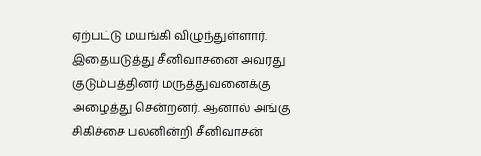ஏற்பட்டு மயங்கி விழுந்துள்ளார். இதையடுத்து சீனிவாசனை அவரது குடும்பத்தினர் மருத்துவனைக்கு அழைத்து சென்றனர். ஆனால் அங்கு சிகிச்சை பலனின்றி சீனிவாசன்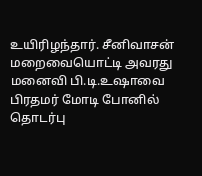உயிரிழந்தார். சீனிவாசன் மறைவையொட்டி அவரது மனைவி பி.டி.உஷாவை பிரதமர் மோடி போனில் தொடர்பு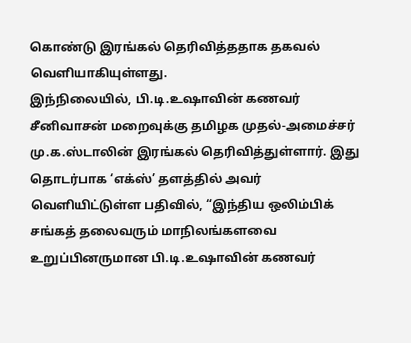கொண்டு இரங்கல் தெரிவித்ததாக தகவல் வெளியாகியுள்ளது.
இந்நிலையில், பி.டி.உஷாவின் கணவர் சீனிவாசன் மறைவுக்கு தமிழக முதல்-அமைச்சர் மு.க.ஸ்டாலின் இரங்கல் தெரிவித்துள்ளார். இது தொடர்பாக ‘எக்ஸ்’ தளத்தில் அவர் வெளியிட்டுள்ள பதிவில், “இந்திய ஒலிம்பிக் சங்கத் தலைவரும் மாநிலங்களவை உறுப்பினருமான பி.டி.உஷாவின் கணவர்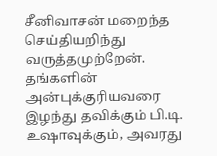சீனிவாசன் மறைந்த செய்தியறிந்து வருத்தமுற்றேன்.
தங்களின் அன்புக்குரியவரை இழந்து தவிக்கும் பி.டி. உஷாவுக்கும், அவரது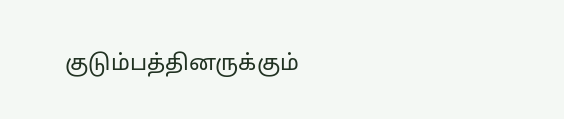குடும்பத்தினருக்கும்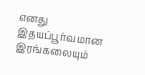எனது இதயப்பூர்வமான இரங்கலையும்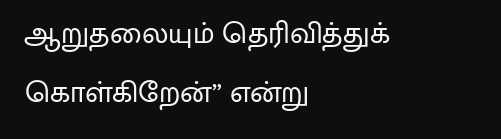ஆறுதலையும் தெரிவித்துக் கொள்கிறேன்” என்று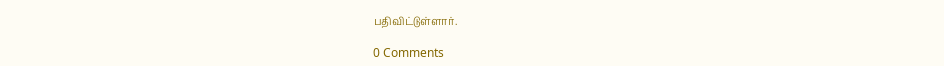பதிவிட்டுள்ளார்.

0 Comments